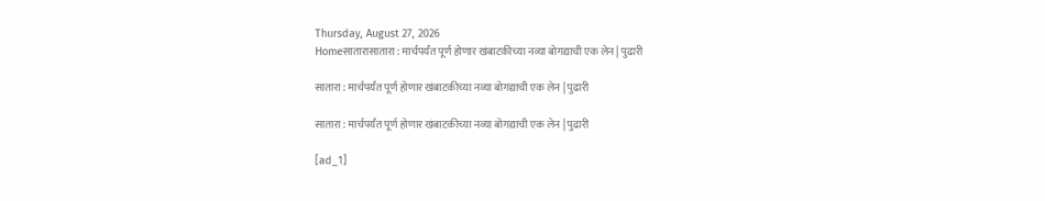Thursday, August 27, 2026
Homeसातारासातारा : मार्चपर्यंत पूर्ण होणार खंबाटकीच्या नव्या बोगद्याची एक लेन | पुढारी

सातारा : मार्चपर्यंत पूर्ण होणार खंबाटकीच्या नव्या बोगद्याची एक लेन | पुढारी

सातारा : मार्चपर्यंत पूर्ण होणार खंबाटकीच्या नव्या बोगद्याची एक लेन | पुढारी

[ad_1]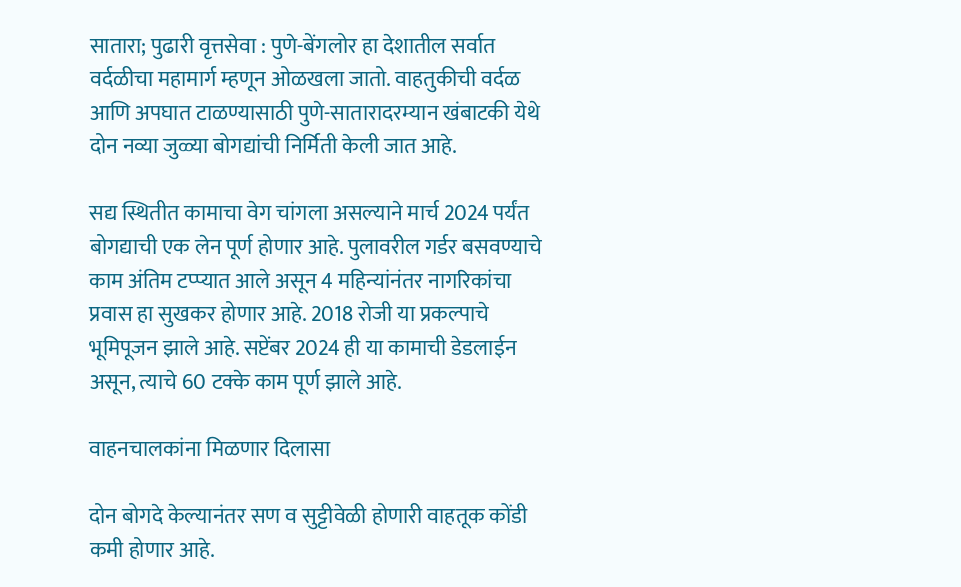सातारा; पुढारी वृत्तसेवा : पुणे-बेंगलोर हा देशातील सर्वात वर्दळीचा महामार्ग म्हणून ओळखला जातो. वाहतुकीची वर्दळ आणि अपघात टाळण्यासाठी पुणे-सातारादरम्यान खंबाटकी येथे दोन नव्या जुळ्या बोगद्यांची निर्मिती केली जात आहे.

सद्य स्थितीत कामाचा वेग चांगला असल्याने मार्च 2024 पर्यंत बोगद्याची एक लेन पूर्ण होणार आहे. पुलावरील गर्डर बसवण्याचे काम अंतिम टप्प्यात आले असून 4 महिन्यांनंतर नागरिकांचा प्रवास हा सुखकर होणार आहे. 2018 रोजी या प्रकल्पाचे भूमिपूजन झाले आहे. सप्टेंबर 2024 ही या कामाची डेडलाईन असून, त्याचे 60 टक्के काम पूर्ण झाले आहे.

वाहनचालकांना मिळणार दिलासा

दोन बोगदे केल्यानंतर सण व सुट्टीवेळी होणारी वाहतूक कोंडी कमी होणार आहे.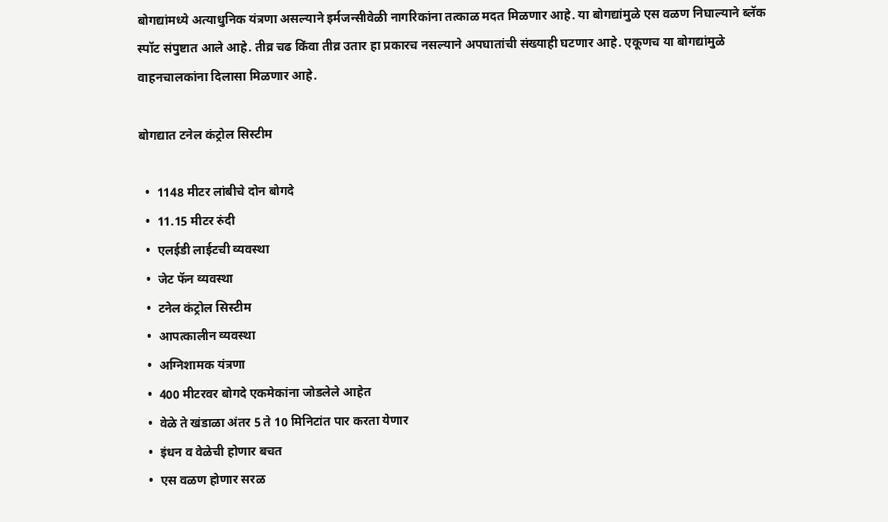बोगद्यांमध्ये अत्याधुनिक यंत्रणा असल्याने इर्मजन्सीवेळी नागरिकांना तत्काळ मदत मिळणार आहे. या बोगद्यांमुळे एस वळण निघाल्याने ब्लॅक स्पॉट संपुष्टात आले आहे. तीव्र चढ किंवा तीव्र उतार हा प्रकारच नसल्याने अपघातांची संख्याही घटणार आहे. एकूणच या बोगद्यांमुळे वाहनचालकांना दिलासा मिळणार आहे.

बोगद्यात टनेल कंट्रोल सिस्टीम

  •  1148 मीटर लांबीचे दोन बोगदे
  •  11.15 मीटर रुंदी
  •  एलईडी लाईटची व्यवस्था
  •  जेट फॅन व्यवस्था
  •  टनेल कंट्रोल सिस्टीम
  •  आपत्कालीन व्यवस्था
  •  अग्निशामक यंत्रणा
  •  400 मीटरवर बोगदे एकमेकांना जोडलेले आहेत
  •  वेळे ते खंडाळा अंतर 5 ते 10 मिनिटांत पार करता येणार
  •  इंधन व वेळेची होणार बचत
  •  एस वळण होणार सरळ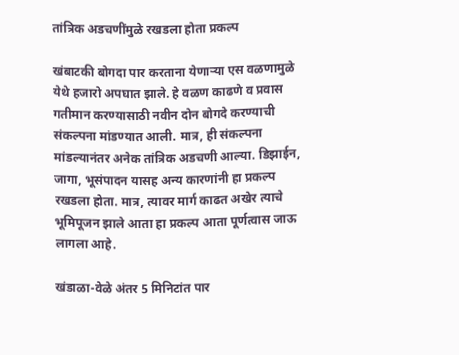तांत्रिक अडचणींमुळे रखडला होता प्रकल्प

खंबाटकी बोगदा पार करताना येणार्‍या एस वळणामुळे येथे हजारो अपघात झाले. हे वळण काढणे व प्रवास गतीमान करण्यासाठी नवीन दोन बोगदे करण्याची संकल्पना मांडण्यात आली. मात्र, ही संकल्पना मांडल्यानंतर अनेक तांत्रिक अडचणी आल्या. डिझाईन, जागा, भूसंपादन यासह अन्य कारणांनी हा प्रकल्प रखडला होता. मात्र, त्यावर मार्ग काढत अखेर त्याचे भूमिपूजन झाले आता हा प्रकल्प आता पूर्णत्वास जाऊ लागला आहे.

खंडाळा-वेळे अंतर 5 मिनिटांत पार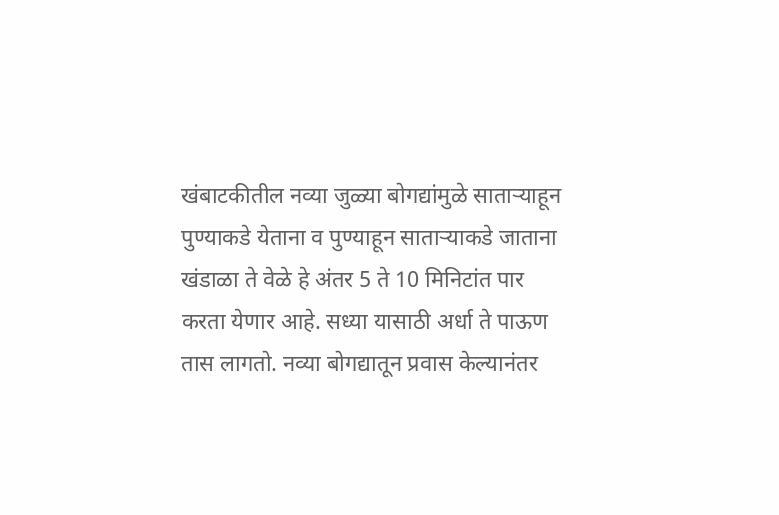खंबाटकीतील नव्या जुळ्या बोगद्यांमुळे सातार्‍याहून पुण्याकडे येताना व पुण्याहून सातार्‍याकडे जाताना खंडाळा ते वेळे हे अंतर 5 ते 10 मिनिटांत पार करता येणार आहे. सध्या यासाठी अर्धा ते पाऊण तास लागतो. नव्या बोगद्यातून प्रवास केल्यानंतर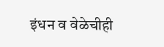इंधन व वेळेचीही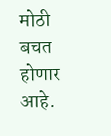मोठी बचत होणार आहे.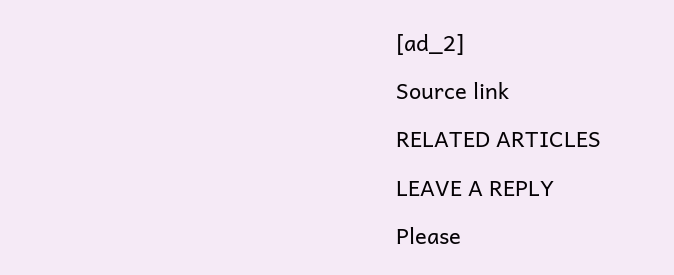[ad_2]

Source link

RELATED ARTICLES

LEAVE A REPLY

Please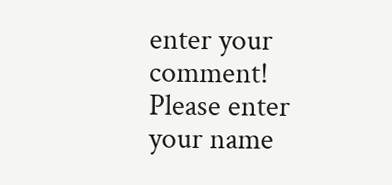enter your comment!
Please enter your name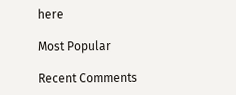here

Most Popular

Recent Comments